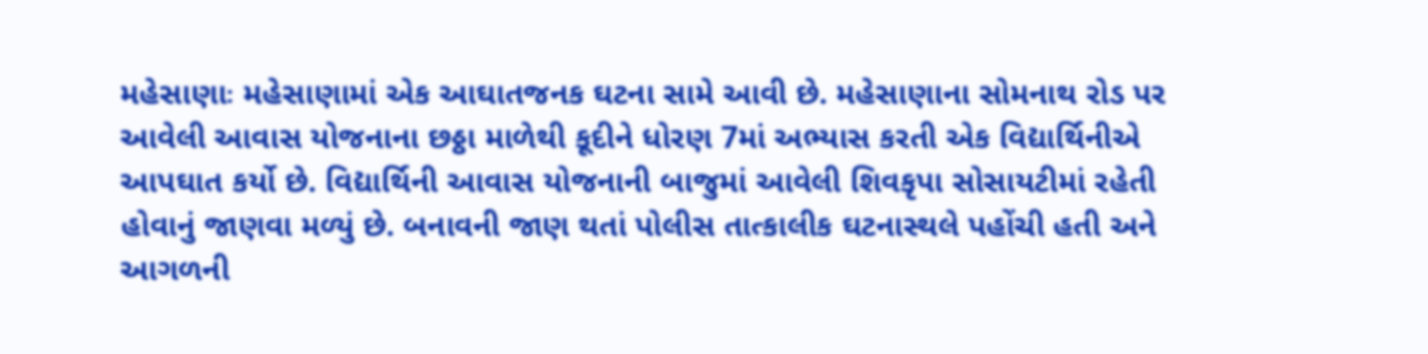મહેસાણાઃ મહેસાણામાં એક આઘાતજનક ઘટના સામે આવી છે. મહેસાણાના સોમનાથ રોડ પર આવેલી આવાસ યોજનાના છઠ્ઠા માળેથી કૂદીને ધોરણ 7માં અભ્યાસ કરતી એક વિદ્યાર્થિનીએ આપઘાત કર્યો છે. વિદ્યાર્થિની આવાસ યોજનાની બાજુમાં આવેલી શિવકૃપા સોસાયટીમાં રહેતી હોવાનું જાણવા મળ્યું છે. બનાવની જાણ થતાં પોલીસ તાત્કાલીક ઘટનાસ્થલે પહોંચી હતી અને આગળની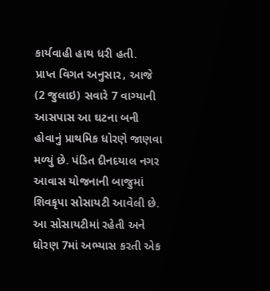કાર્યવાહી હાથ ધરી હતી.
પ્રાપ્ત વિગત અનુસાર, આજે (2 જુલાઇ) સવારે 7 વાગ્યાની આસપાસ આ ઘટના બની હોવાનું પ્રાથમિક ધોરણે જાણવા મળ્યું છે. પંડિત દીનદયાલ નગર આવાસ યોજનાની બાજુમાં શિવકૃપા સોસાયટી આવેલી છે. આ સોસાયટીમાં રહેતી અને ધોરણ 7માં અભ્યાસ કરતી એક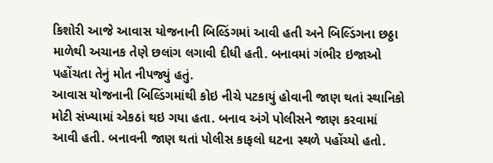કિશોરી આજે આવાસ યોજનાની બિલ્ડિંગમાં આવી હતી અને બિલ્ડિંગના છઠ્ઠા માળેથી અચાનક તેણે છલાંગ લગાવી દીધી હતી. બનાવમાં ગંભીર ઇજાઓ પહોંચતા તેનું મોત નીપજ્યું હતું.
આવાસ યોજનાની બિલ્ડિંગમાંથી કોઇ નીચે પટકાયું હોવાની જાણ થતાં સ્થાનિકો મોટી સંખ્યામાં એકઠાં થઇ ગયા હતા. બનાવ અંગે પોલીસને જાણ કરવામાં આવી હતી. બનાવની જાણ થતાં પોલીસ કાફલો ઘટના સ્થળે પહોંચ્યો હતો.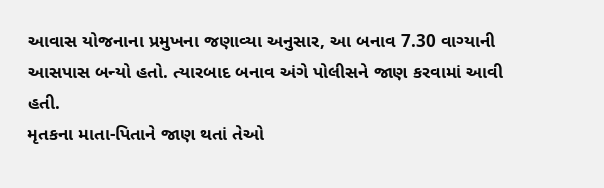આવાસ યોજનાના પ્રમુખના જણાવ્યા અનુસાર, આ બનાવ 7.30 વાગ્યાની આસપાસ બન્યો હતો. ત્યારબાદ બનાવ અંગે પોલીસને જાણ કરવામાં આવી હતી.
મૃતકના માતા-પિતાને જાણ થતાં તેઓ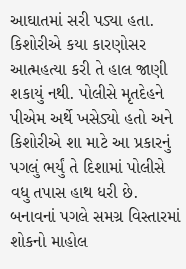આઘાતમાં સરી પડ્યા હતા. કિશોરીએ કયા કારણોસર આત્મહત્યા કરી તે હાલ જાણી શકાયું નથી. પોલીસે મૃતદેહને પીએમ અર્થે ખસેડ્યો હતો અને કિશોરીએ શા માટે આ પ્રકારનું પગલું ભર્યું તે દિશામાં પોલીસે વધુ તપાસ હાથ ધરી છે. બનાવનાં પગલે સમગ્ર વિસ્તારમાં શોકનો માહોલ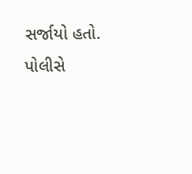સર્જાયો હતો.
પોલીસે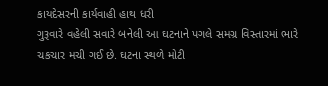કાયદેસરની કાર્યવાહી હાથ ધરી
ગુરૂવારે વહેલી સવારે બનેલી આ ઘટનાને પગલે સમગ્ર વિસ્તારમાં ભારે ચકચાર મચી ગઈ છે. ઘટના સ્થળે મોટી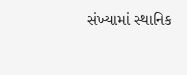સંખ્યામાં સ્થાનિક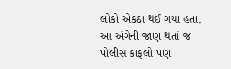લોકો એકઠા થઈ ગયા હતા. આ અંગેની જાણ થતાં જ પોલીસ કાફલો પણ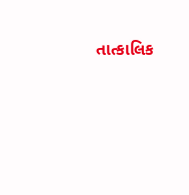તાત્કાલિક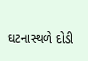ઘટનાસ્થળે દોડી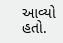આવ્યો હતો.